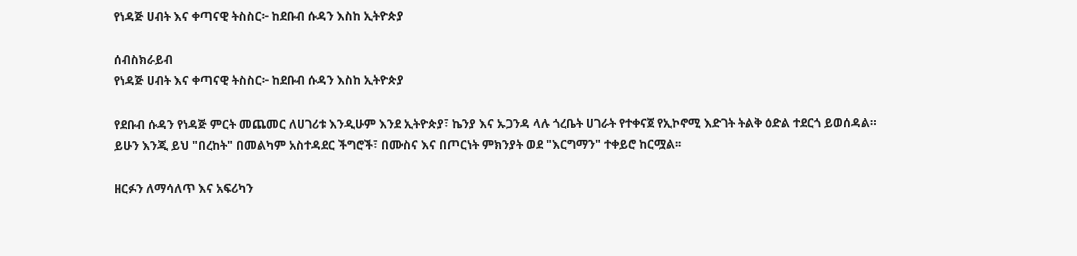የነዳጅ ሀብት እና ቀጣናዊ ትስስር፦ ከደቡብ ሱዳን እስከ ኢትዮጵያ

ሰብስክራይብ
የነዳጅ ሀብት እና ቀጣናዊ ትስስር፦ ከደቡብ ሱዳን እስከ ኢትዮጵያ

የደቡብ ሱዳን የነዳጅ ምርት መጨመር ለሀገሪቱ እንዲሁም እንደ ኢትዮጵያ፣ ኬንያ እና ኡጋንዳ ላሉ ጎረቤት ሀገራት የተቀናጀ የኢኮኖሚ እድገት ትልቅ ዕድል ተደርጎ ይወሰዳል። ይሁን እንጂ ይህ "በረከት" በመልካም አስተዳደር ችግሮች፣ በሙስና እና በጦርነት ምክንያት ወደ "እርግማን" ተቀይሮ ከርሟል፡፡

ዘርፉን ለማሳለጥ እና አፍሪካን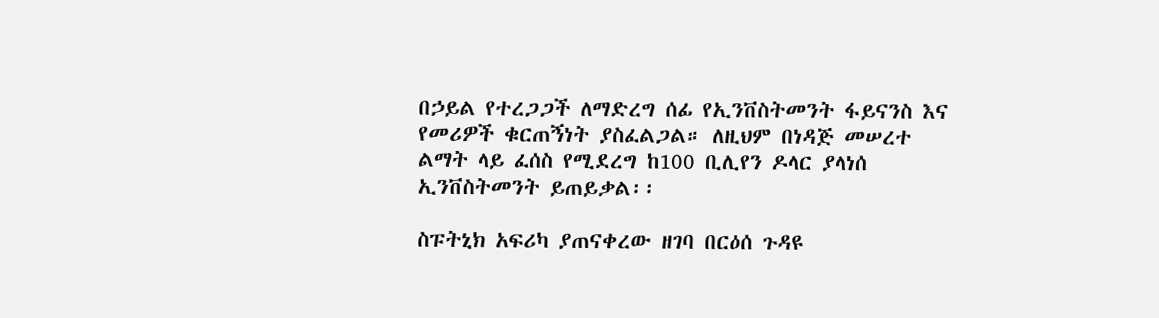በኃይል የተረጋጋች ለማድረግ ሰፊ የኢንቨስትመንት ፋይናንስ እና የመሪዎች ቁርጠኝነት ያስፈልጋል። ለዚህም በነዳጅ መሠረተ ልማት ላይ ፈሰስ የሚደረግ ከ100 ቢሊየን ዶላር ያላነሰ ኢንቨስትመንት ይጠይቃል፡፡

ስፑትኒክ አፍሪካ ያጠናቀረው ዘገባ በርዕሰ ጉዳዩ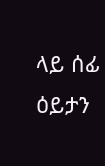ላይ ሰፊ ዕይታን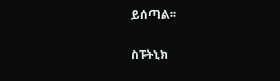ይሰጣል፡፡

ስፑትኒክ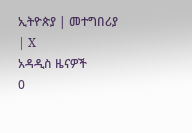ኢትዮጵያ | መተግበሪያ | X
አዳዲስ ዜናዎች
0